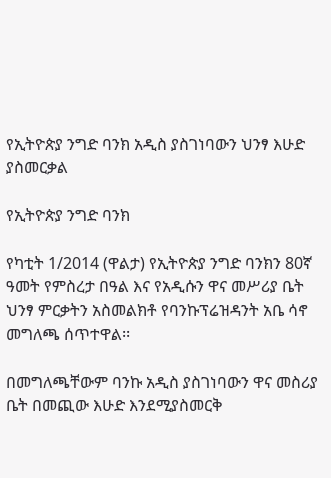የኢትዮጵያ ንግድ ባንክ አዲስ ያስገነባውን ህንፃ እሁድ ያስመርቃል

የኢትዮጵያ ንግድ ባንክ

የካቲት 1/2014 (ዋልታ) የኢትዮጵያ ንግድ ባንክን 80ኛ ዓመት የምስረታ በዓል እና የአዲሱን ዋና መሥሪያ ቤት ህንፃ ምርቃትን አስመልክቶ የባንኩፕሬዝዳንት አቤ ሳኖ መግለጫ ሰጥተዋል፡፡

በመግለጫቸውም ባንኩ አዲስ ያስገነባውን ዋና መስሪያ ቤት በመጪው እሁድ እንደሚያስመርቅ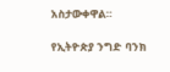አስታውቀዋል።

የኢትዮጵያ ንግድ ባንክ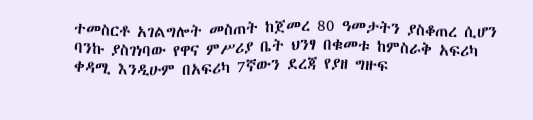ተመስርቶ አገልግሎት መስጠት ከጀመረ 80 ዓመታትን ያስቆጠረ ሲሆን ባንኩ ያስገነባው የዋና ምሥሪያ ቤት ህንፃ በቁመቱ ከምስራቅ አፍሪካ ቀዳሚ እንዲሁም በአፍሪካ 7ኛውን ደረጃ የያዘ ግዙፍ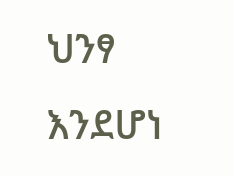ህንፃ እንደሆነ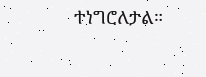ተነግሮለታል።